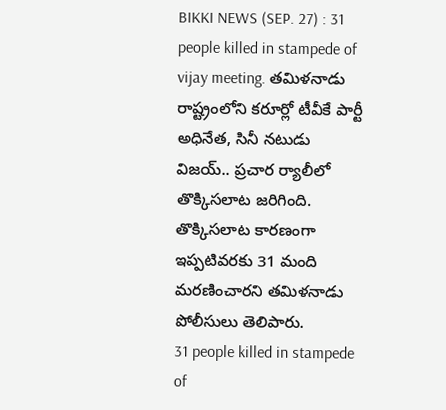BIKKI NEWS (SEP. 27) : 31 people killed in stampede of vijay meeting. తమిళనాడు రాష్ట్రంలోని కరూర్లో టీవీకే పార్టీ అధినేత, సినీ నటుడు విజయ్.. ప్రచార ర్యాలీలో తొక్కిసలాట జరిగింది. తొక్కిసలాట కారణంగా ఇప్పటివరకు 31 మంది మరణించారని తమిళనాడు పోలీసులు తెలిపారు.
31 people killed in stampede of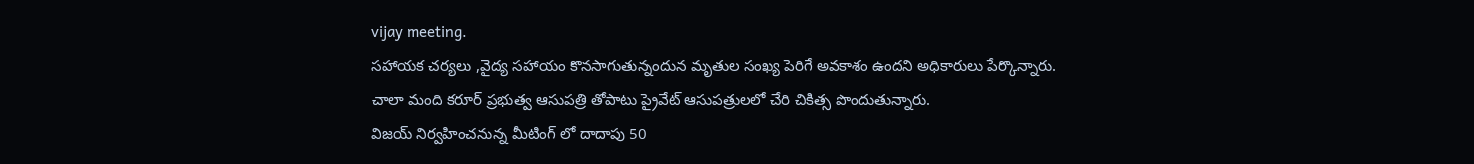vijay meeting.
సహాయక చర్యలు ,వైద్య సహాయం కొనసాగుతున్నందున మృతుల సంఖ్య పెరిగే అవకాశం ఉందని అధికారులు పేర్కొన్నారు.
చాలా మంది కరూర్ ప్రభుత్వ ఆసుపత్రి తోపాటు ప్రైవేట్ ఆసుపత్రులలో చేరి చికిత్స పొందుతున్నారు.
విజయ్ నిర్వహించనున్న మీటింగ్ లో దాదాపు 50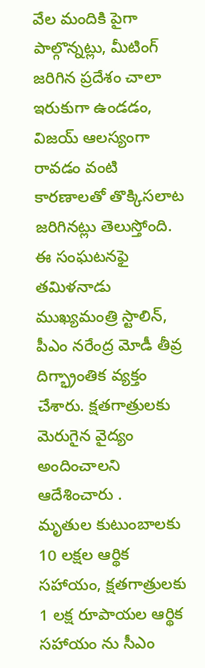వేల మందికి పైగా పాల్గొన్నట్లు, మీటింగ్ జరిగిన ప్రదేశం చాలా ఇరుకుగా ఉండడం, విజయ్ ఆలస్యంగా రావడం వంటి కారణాలతో తొక్కిసలాట జరిగినట్లు తెలుస్తోంది.
ఈ సంఘటనఫై తమిళనాడు ముఖ్యమంత్రి స్టాలిన్, పీఎం నరేంద్ర మోడీ తీవ్ర దిగ్భ్రాంతిక వ్యక్తం చేశారు. క్షతగాత్రులకు మెరుగైన వైద్యం అందించాలని ఆదేశించారు .
మృతుల కుటుంబాలకు 10 లక్షల ఆర్థిక సహాయం, క్షతగాత్రులకు 1 లక్ష రూపాయల ఆర్థిక సహాయం ను సీఎం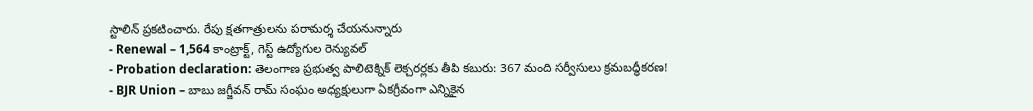స్టాలిన్ ప్రకటించారు. రేపు క్షతగాత్రులను పరామర్శ చేయనున్నారు
- Renewal – 1,564 కాంట్రాక్ట్, గెస్ట్ ఉద్యోగుల రెన్యువల్
- Probation declaration: తెలంగాణ ప్రభుత్వ పాలిటెక్నిక్ లెక్చరర్లకు తీపి కబురు: 367 మంది సర్వీసులు క్రమబద్ధీకరణ!
- BJR Union – బాబు జగ్జీవన్ రామ్ సంఘం అధ్యక్షులుగా ఏకగ్రీవంగా ఎన్నికైన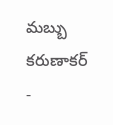మబ్బు కరుణాకర్
-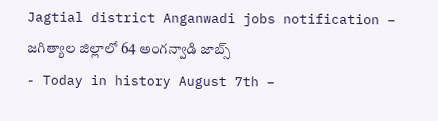Jagtial district Anganwadi jobs notification – జగిత్యాల జిల్లాలో 64 అంగన్వాడి జాబ్స్
- Today in history August 7th –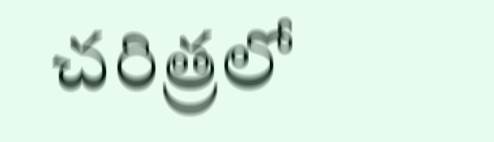చరిత్రలో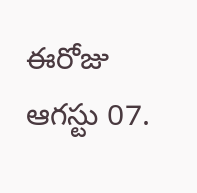ఈరోజు ఆగస్టు 07.